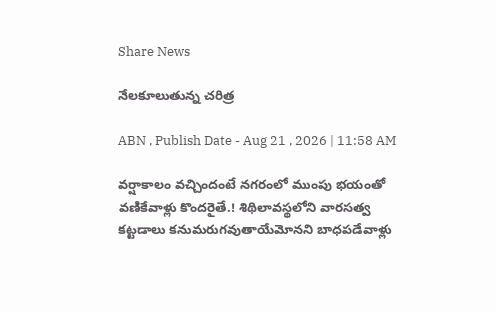Share News

నేలకూలుతున్న చరిత్ర

ABN , Publish Date - Aug 21 , 2026 | 11:58 AM

వర్షాకాలం వచ్చిందంటే నగరంలో ముంపు భయంతో వణికేవాళ్లు కొందరైతే.! శిథిలావస్థలోని వారసత్వ కట్టడాలు కనుమరుగవుతాయేమోనని బాధపడేవాళ్లు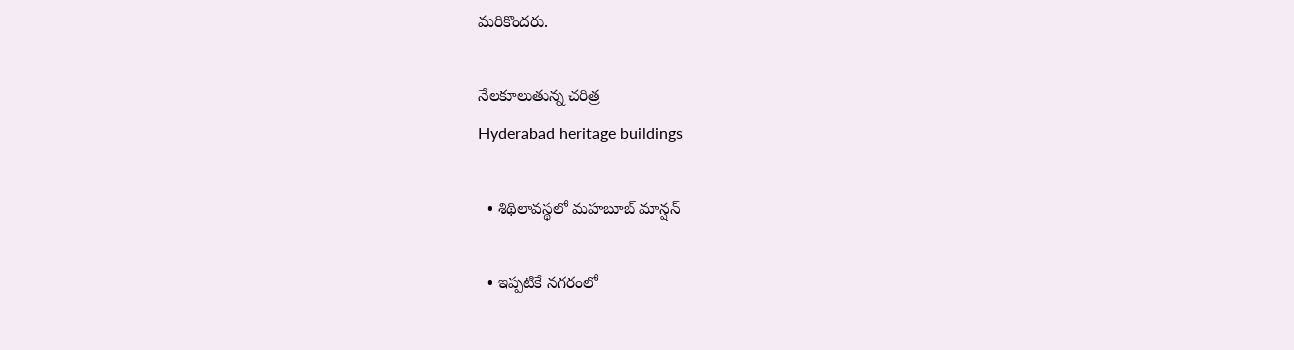మరికొందరు.

నేలకూలుతున్న చరిత్ర
Hyderabad heritage buildings

  • శిథిలావస్థలో మహబూబ్‌ మాన్షన్‌

  • ఇప్పటికే నగరంలో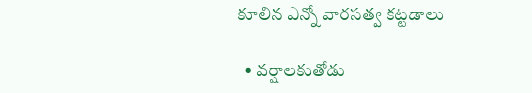కూలిన ఎన్నో వారసత్వ కట్టడాలు

  • వర్షాలకుతోడు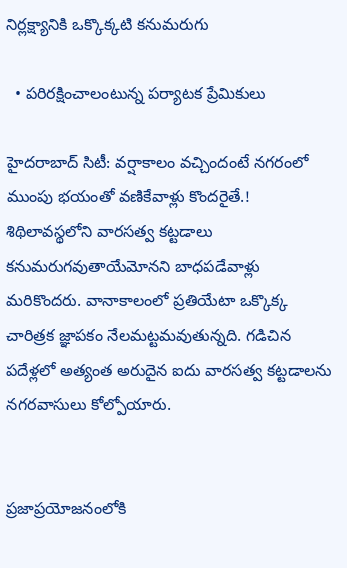నిర్లక్ష్యానికి ఒక్కొక్కటి కనుమరుగు

  • పరిరక్షించాలంటున్న పర్యాటక ప్రేమికులు

హైదరాబాద్‌ సిటీ: వర్షాకాలం వచ్చిందంటే నగరంలో ముంపు భయంతో వణికేవాళ్లు కొందరైతే.! శిథిలావస్థలోని వారసత్వ కట్టడాలు కనుమరుగవుతాయేమోనని బాధపడేవాళ్లు మరికొందరు. వానాకాలంలో ప్రతియేటా ఒక్కొక్క చారిత్రక జ్ఞాపకం నేలమట్టమవుతున్నది. గడిచిన పదేళ్లలో అత్యంత అరుదైన ఐదు వారసత్వ కట్టడాలను నగరవాసులు కోల్పోయారు.


ప్రజాప్రయోజనంలోకి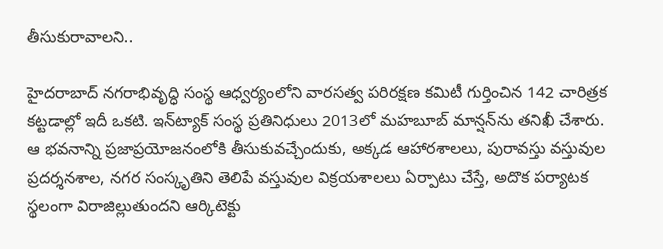తీసుకురావాలని..

హైదరాబాద్‌ నగరాభివృద్ధి సంస్థ ఆధ్వర్యంలోని వారసత్వ పరిరక్షణ కమిటీ గుర్తించిన 142 చారిత్రక కట్టడాల్లో ఇదీ ఒకటి. ఇన్‌ట్యాక్‌ సంస్థ ప్రతినిధులు 2013లో మహబూబ్‌ మాన్షన్‌ను తనిఖీ చేశారు. ఆ భవనాన్ని ప్రజాప్రయోజనంలోకి తీసుకువచ్చేందుకు, అక్కడ ఆహారశాలలు, పురావస్తు వస్తువుల ప్రదర్శనశాల, నగర సంస్కృతిని తెలిపే వస్తువుల విక్రయశాలలు ఏర్పాటు చేస్తే, అదొక పర్యాటక స్థలంగా విరాజిల్లుతుందని ఆర్కిటెక్టు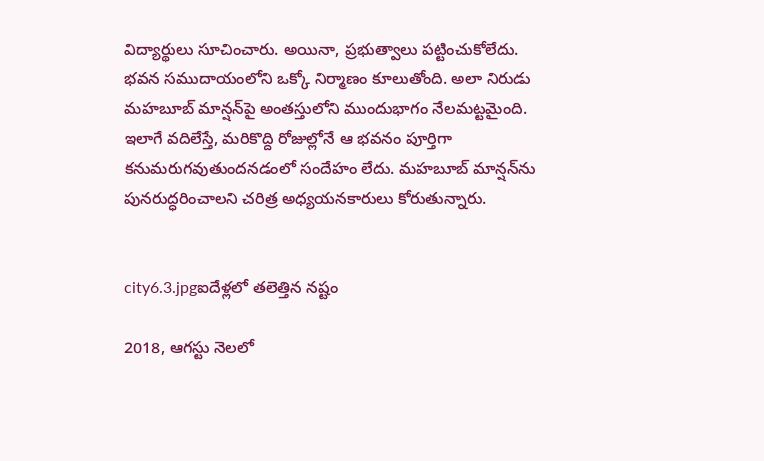విద్యార్థులు సూచించారు. అయినా, ప్రభుత్వాలు పట్టించుకోలేదు. భవన సముదాయంలోని ఒక్కో నిర్మాణం కూలుతోంది. అలా నిరుడు మహబూబ్‌ మాన్షన్‌పై అంతస్తులోని ముందుభాగం నేలమట్టమైంది. ఇలాగే వదిలేస్తే, మరికొద్ది రోజుల్లోనే ఆ భవనం పూర్తిగా కనుమరుగవుతుందనడంలో సందేహం లేదు. మహబూబ్‌ మాన్షన్‌ను పునరుద్ధరించాలని చరిత్ర అధ్యయనకారులు కోరుతున్నారు.


city6.3.jpgఐదేళ్లలో తలెత్తిన నష్టం

2018, ఆగస్టు నెలలో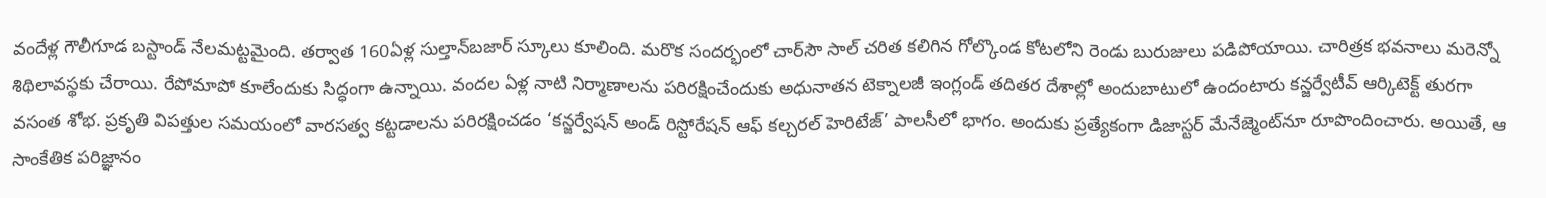వందేళ్ల గౌలీగూడ బస్టాండ్‌ నేలమట్టమైంది. తర్వాత 160ఏళ్ల సుల్తాన్‌బజార్‌ స్కూలు కూలింది. మరొక సందర్భంలో చార్‌సౌ సాల్‌ చరిత కలిగిన గోల్కొండ కోటలోని రెండు బురుజులు పడిపోయాయి. చారిత్రక భవనాలు మరెన్నో శిథిలావస్థకు చేరాయి. రేపోమాపో కూలేందుకు సిద్ధంగా ఉన్నాయి. వందల ఏళ్ల నాటి నిర్మాణాలను పరిరక్షించేందుకు అధునాతన టెక్నాలజీ ఇంగ్లండ్‌ తదితర దేశాల్లో అందుబాటులో ఉందంటారు కన్జర్వేటీవ్‌ ఆర్కిటెక్ట్‌ తురగా వసంత శోభ. ప్రకృతి విపత్తుల సమయంలో వారసత్వ కట్టడాలను పరిరక్షించడం ‘కన్జర్వేషన్‌ అండ్‌ రిస్టోరేషన్‌ ఆఫ్‌ కల్చరల్‌ హెరిటేజ్‌’ పాలసీలో భాగం. అందుకు ప్రత్యేకంగా డిజాస్టర్‌ మేనేజ్మెంట్‌నూ రూపొందించారు. అయితే, ఆ సాంకేతిక పరిజ్ఞానం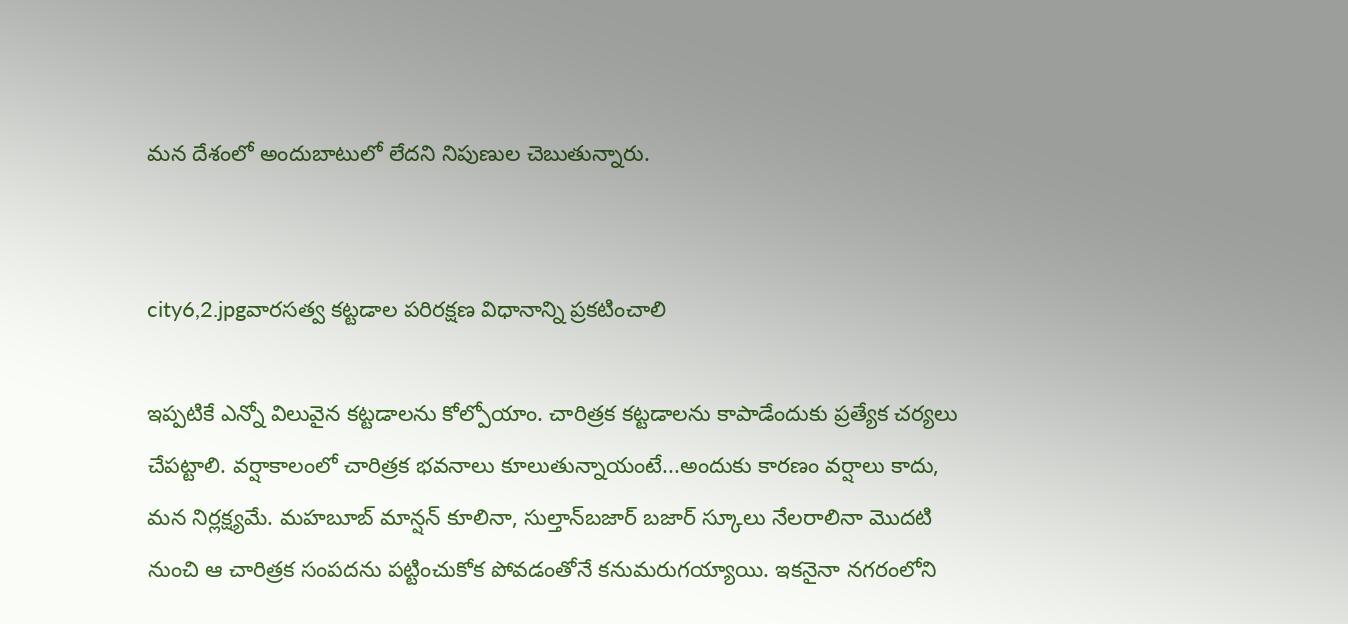మన దేశంలో అందుబాటులో లేదని నిపుణుల చెబుతున్నారు.


city6,2.jpgవారసత్వ కట్టడాల పరిరక్షణ విధానాన్ని ప్రకటించాలి

ఇప్పటికే ఎన్నో విలువైన కట్టడాలను కోల్పోయాం. చారిత్రక కట్టడాలను కాపాడేందుకు ప్రత్యేక చర్యలు చేపట్టాలి. వర్షాకాలంలో చారిత్రక భవనాలు కూలుతున్నాయంటే...అందుకు కారణం వర్షాలు కాదు, మన నిర్లక్ష్యమే. మహబూబ్‌ మాన్షన్‌ కూలినా, సుల్తాన్‌బజార్‌ బజార్‌ స్కూలు నేలరాలినా మొదటి నుంచి ఆ చారిత్రక సంపదను పట్టించుకోక పోవడంతోనే కనుమరుగయ్యాయి. ఇకనైనా నగరంలోని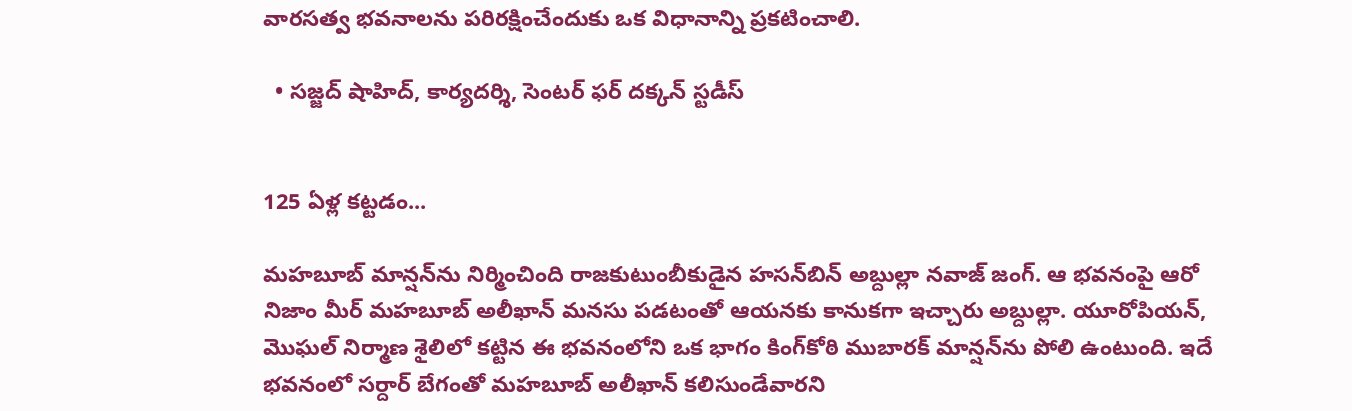వారసత్వ భవనాలను పరిరక్షించేందుకు ఒక విధానాన్ని ప్రకటించాలి.

  • సజ్జద్‌ షాహిద్‌, కార్యదర్శి, సెంటర్‌ ఫర్‌ దక్కన్‌ స్టడీస్‌


125 ఏళ్ల కట్టడం...

మహబూబ్‌ మాన్షన్‌ను నిర్మించింది రాజకుటుంబీకుడైన హసన్‌బిన్‌ అబ్దుల్లా నవాజ్‌ జంగ్‌. ఆ భవనంపై ఆరో నిజాం మీర్‌ మహబూబ్‌ అలీఖాన్‌ మనసు పడటంతో ఆయనకు కానుకగా ఇచ్చారు అబ్దుల్లా. యూరోపియన్‌, మొఘల్‌ నిర్మాణ శైలిలో కట్టిన ఈ భవనంలోని ఒక భాగం కింగ్‌కోఠి ముబారక్‌ మాన్షన్‌ను పోలి ఉంటుంది. ఇదే భవనంలో సర్దార్‌ బేగంతో మహబూబ్‌ అలీఖాన్‌ కలిసుండేవారని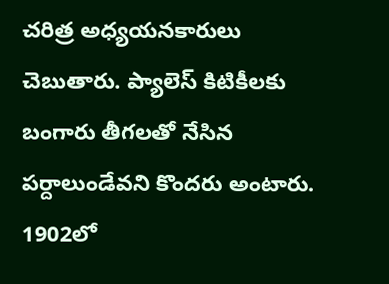చరిత్ర అధ్యయనకారులు చెబుతారు. ప్యాలెస్‌ కిటికీలకు బంగారు తీగలతో నేసిన పర్దాలుండేవని కొందరు అంటారు. 1902లో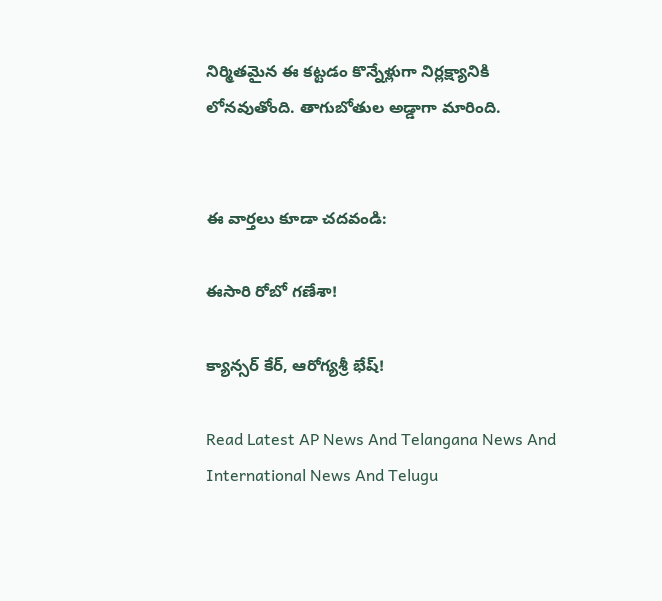నిర్మితమైన ఈ కట్టడం కొన్నేళ్లుగా నిర్లక్ష్యానికి లోనవుతోంది. తాగుబోతుల అడ్డాగా మారింది.


ఈ వార్తలు కూడా చదవండి:

ఈసారి రోబో గణేశా!

క్యాన్సర్‌ కేర్‌, ఆరోగ్యశ్రీ భేష్‌!

Read Latest AP News And Telangana News And International News And Telugu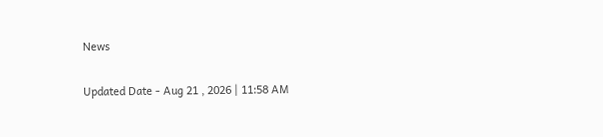News

Updated Date - Aug 21 , 2026 | 11:58 AM